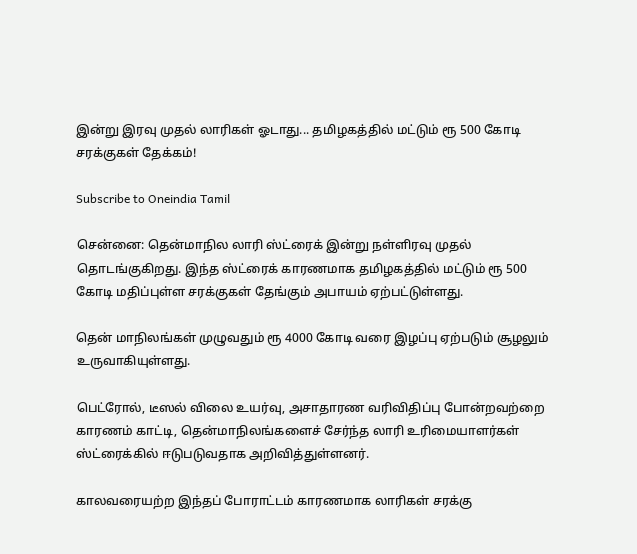இன்று இரவு முதல் லாரிகள் ஓடாது... தமிழகத்தில் மட்டும் ரூ 500 கோடி சரக்குகள் தேக்கம்!

Subscribe to Oneindia Tamil

சென்னை: தென்மாநில லாரி ஸ்ட்ரைக் இன்று நள்ளிரவு முதல் தொடங்குகிறது. இந்த ஸ்ட்ரைக் காரணமாக தமிழகத்தில் மட்டும் ரூ 500 கோடி மதிப்புள்ள சரக்குகள் தேங்கும் அபாயம் ஏற்பட்டுள்ளது.

தென் மாநிலங்கள் முழுவதும் ரூ 4000 கோடி வரை இழப்பு ஏற்படும் சூழலும் உருவாகியுள்ளது.

பெட்ரோல், டீஸல் விலை உயர்வு, அசாதாரண வரிவிதிப்பு போன்றவற்றை காரணம் காட்டி, தென்மாநிலங்களைச் சேர்ந்த லாரி உரிமையாளர்கள் ஸ்ட்ரைக்கில் ஈடுபடுவதாக அறிவித்துள்ளனர்.

காலவரையற்ற இந்தப் போராட்டம் காரணமாக லாரிகள் சரக்கு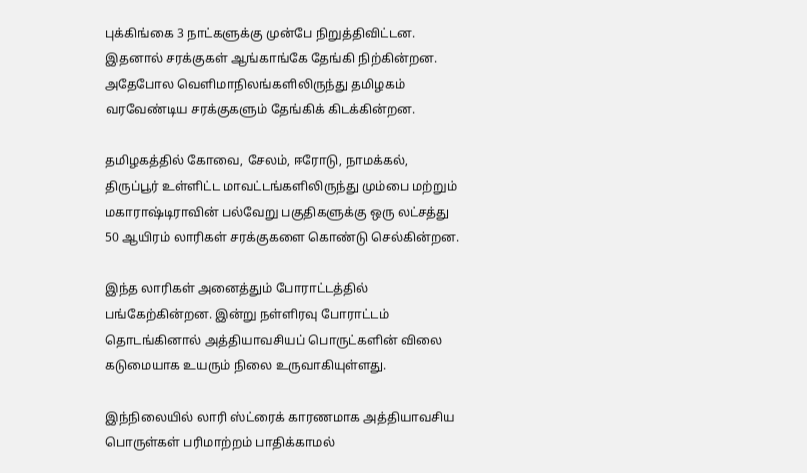புக்கிங்கை 3 நாட்களுக்கு முன்பே நிறுத்திவிட்டன. இதனால் சரக்குகள் ஆங்காங்கே தேங்கி நிற்கின்றன. அதேபோல வெளிமாநிலங்களிலிருந்து தமிழகம் வரவேண்டிய சரக்குகளும் தேங்கிக் கிடக்கின்றன.

தமிழகத்தில் கோவை, சேலம், ஈரோடு, நாமக்கல், திருப்பூர் உள்ளிட்ட மாவட்டங்களிலிருந்து மும்பை மற்றும் மகாராஷ்டிராவின் பல்வேறு பகுதிகளுக்கு ஒரு லட்சத்து 50 ஆயிரம் லாரிகள் சரக்குகளை கொண்டு செல்கின்றன.

இந்த லாரிகள் அனைத்தும் போராட்டத்தில் பங்கேற்கின்றன. இன்று நள்ளிரவு போராட்டம் தொடங்கினால் அத்தியாவசியப் பொருட்களின் விலை கடுமையாக உயரும் நிலை உருவாகியுள்ளது.

இந்நிலையில் லாரி ஸ்ட்ரைக் காரணமாக அத்தியாவசிய பொருள்கள் பரிமாற்றம் பாதிக்காமல்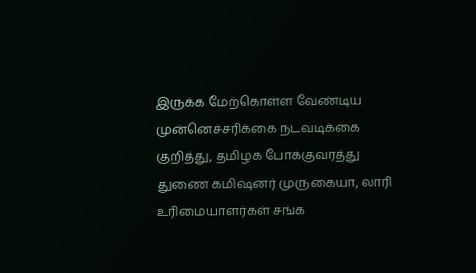இருக்க மேற்கொள்ள வேண்டிய முன்னெச்சரிக்கை நடவடிக்கை குறித்து, தமிழக போக்குவரத்து துணை கமிஷனர் முருகையா, லாரி உரிமையாளர்கள் சங்க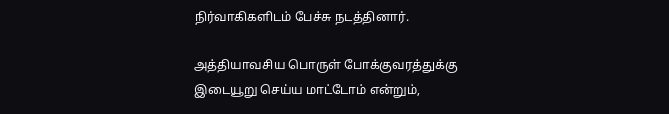நிர்வாகிகளிடம் பேச்சு நடத்தினார்.

அத்தியாவசிய பொருள் போக்குவரத்துக்கு இடையூறு செய்ய மாட்டோம் என்றும்,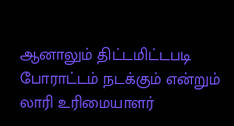ஆனாலும் திட்டமிட்டபடி போராட்டம் நடக்கும் என்றும் லாரி உரிமையாளர்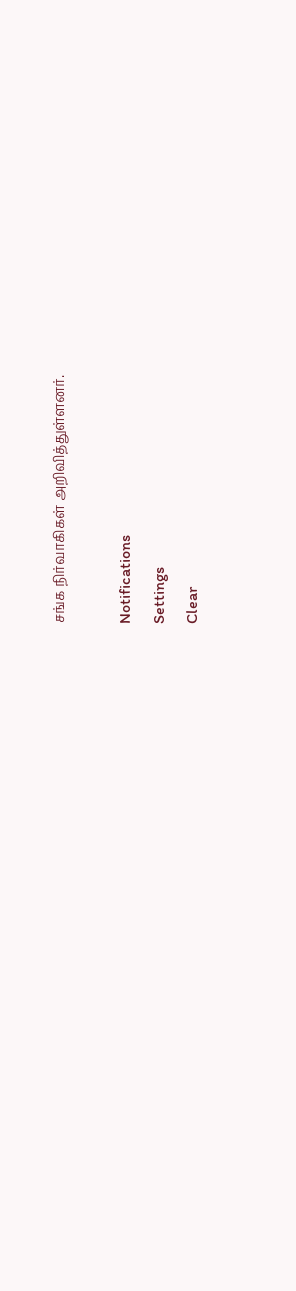சங்க நிர்வாகிகள் அறிவித்துள்ளனர்.

Notifications
Settings
Clear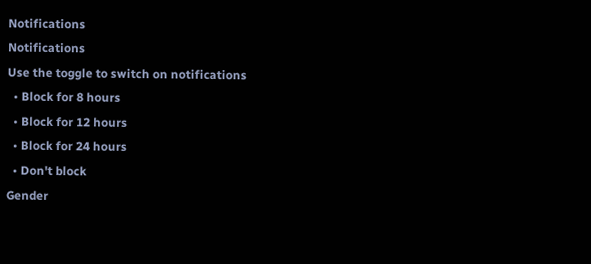Notifications
Notifications
Use the toggle to switch on notifications
  • Block for 8 hours
  • Block for 12 hours
  • Block for 24 hours
  • Don't block
Gender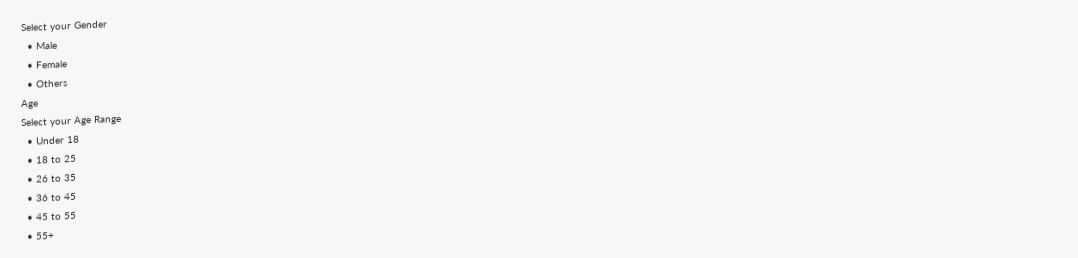Select your Gender
  • Male
  • Female
  • Others
Age
Select your Age Range
  • Under 18
  • 18 to 25
  • 26 to 35
  • 36 to 45
  • 45 to 55
  • 55+